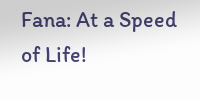Fana: At a Speed of Life!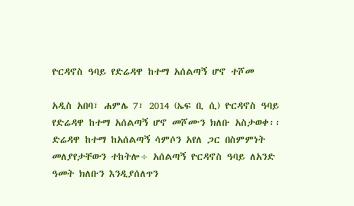ዮርዳኖስ ዓባይ የድሬዳዋ ከተማ አሰልጣኝ ሆኖ ተሾመ

አዲስ አበባ፣ ሐምሌ 7፣ 2014 (ኤፍ ቢ ሲ) ዮርዳኖስ ዓባይ የድሬዳዋ ከተማ አሰልጣኝ ሆኖ መሾሙን ክለቡ አስታወቀ፡፡ ድሬዳዋ ከተማ ከአሰልጣኝ ሳምሶን አየለ ጋር በስምምነት መለያየታቸውን ተከትሎ÷ አሰልጣኝ ዮርዳኖስ ዓባይ ለአንድ ዓመት ክለቡን እንዲያሰለጥን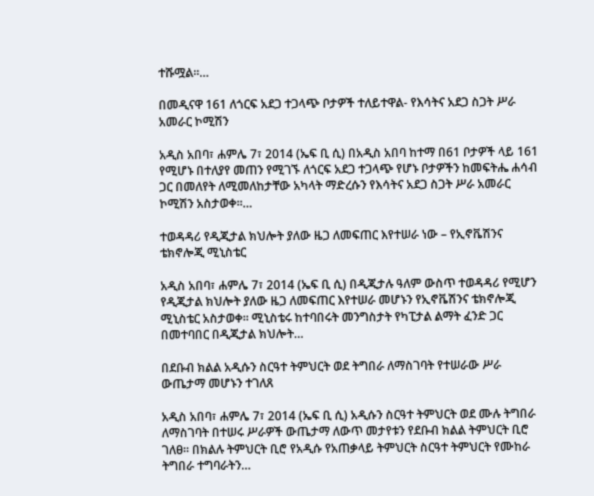ተሹሟል፡፡…

በመዲናዋ 161 ለጎርፍ አደጋ ተጋላጭ ቦታዎች ተለይተዋል- የእሳትና አደጋ ስጋት ሥራ አመራር ኮሚሽን

አዲስ አበባ፣ ሐምሌ 7፣ 2014 (ኤፍ ቢ ሲ) በአዲስ አበባ ከተማ በ61 ቦታዎች ላይ 161 የሚሆኑ በተለያየ መጠን የሚገኙ ለጎርፍ አደጋ ተጋላጭ የሆኑ ቦታዎችን ከመፍትሔ ሐሳብ ጋር በመለየት ለሚመለከታቸው አካላት ማድረሱን የእሳትና አደጋ ስጋት ሥራ አመራር ኮሚሽን አስታወቀ፡፡…

ተወዳዳሪ የዲጂታል ክህሎት ያለው ዜጋ ለመፍጠር እየተሠራ ነው – የኢኖቬሽንና ቴክኖሎጂ ሚኒስቴር

አዲስ አበባ፣ ሐምሌ 7፣ 2014 (ኤፍ ቢ ሲ) በዲጂታሉ ዓለም ውስጥ ተወዳዳሪ የሚሆን የዲጂታል ክህሎት ያለው ዜጋ ለመፍጠር እየተሠራ መሆኑን የኢኖቬሽንና ቴክኖሎጂ ሚኒስቴር አስታወቀ፡፡ ሚኒስቴሩ ከተባበሩት መንግስታት የካፒታል ልማት ፈንድ ጋር በመተባበር በዲጂታል ክህሎት…

በደቡብ ክልል አዲሱን ስርዓተ ትምህርት ወደ ትግበራ ለማስገባት የተሠራው ሥራ ውጤታማ መሆኑን ተገለጸ

አዲስ አበባ፣ ሐምሌ 7፣ 2014 (ኤፍ ቢ ሲ) አዲሱን ስርዓተ ትምህርት ወደ ሙሉ ትግበራ ለማስገባት በተሠሩ ሥራዎች ውጤታማ ለውጥ መታየቱን የደቡብ ክልል ትምህርት ቢሮ ገለፀ፡፡ በክልሉ ትምህርት ቢሮ የአዲሱ የአጠቃላይ ትምህርት ስርዓተ ትምህርት የሙከራ ትግበራ ተግባራትን…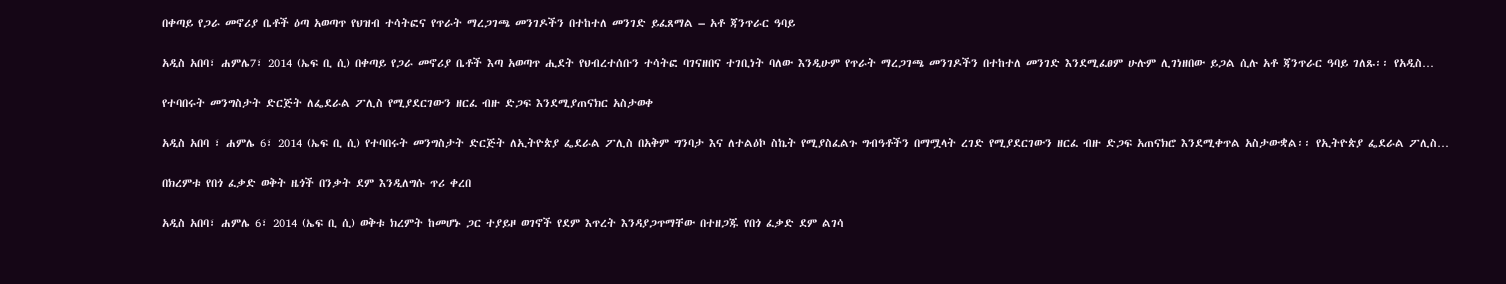በቀጣይ የጋራ መኖሪያ ቤቶች ዕጣ አወጣጥ የህዝብ ተሳትፎና የጥራት ማረጋገጫ መንገዶችን በተከተለ መንገድ ይፈጸማል – አቶ ጃንጥራር ዓባይ

አዲስ አበባ፣ ሐምሌ7፣ 2014 (ኤፍ ቢ ሲ) በቀጣይ የጋራ መኖሪያ ቤቶች እጣ አወጣጥ ሒደት የህብረተሰቡን ተሳትፎ ባገናዘበና ተገቢነት ባለው እንዲሁም የጥራት ማረጋገጫ መንገዶችን በተከተለ መንገድ እንደሚፈፀም ሁሉም ሊገነዘበው ይጋል ሲሉ አቶ ጃንጥራር ዓባይ ገለጹ፡፡ የአዲስ…

የተባበሩት መንግስታት ድርጅት ለፌደራል ፖሊስ የሚያደርገውን ዘርፈ ብዙ ድጋፍ እንደሚያጠናክር አስታወቀ

አዲስ አበባ ፣ ሐምሌ 6፣ 2014 (ኤፍ ቢ ሲ) የተባበሩት መንግስታት ድርጅት ለኢትዮጵያ ፌደራል ፖሊስ በአቅም ግንባታ እና ለተልዕኮ ስኬት የሚያስፈልጉ ግብዓቶችን በማሟላት ረገድ የሚያደርገውን ዘርፈ ብዙ ድጋፍ አጠናክሮ እንደሚቀጥል አስታውቋል፡፡ የኢትዮጵያ ፌደራል ፖሊስ…

በክረምቱ የበጎ ፈቃድ ወቅት ዜጎች በንቃት ደም እንዲለግሱ ጥሪ ቀረበ

አዲስ አበባ፣ ሐምሌ 6፣ 2014 (ኤፍ ቢ ሲ) ወቅቱ ክረምት ከመሆኑ ጋር ተያይዞ ወገኖች የደም እጥረት እንዳያጋጥማቸው በተዘጋጁ የበጎ ፈቃድ ደም ልገሳ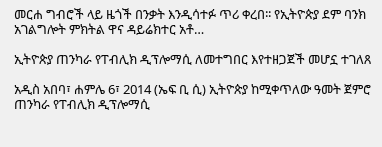መርሐ ግብሮች ላይ ዜጎች በንቃት እንዲሳተፉ ጥሪ ቀረበ፡፡ የኢትዮጵያ ደም ባንክ አገልግሎት ምክትል ዋና ዳይሬክተር አቶ…

ኢትዮጵያ ጠንካራ የፐብሊክ ዲፕሎማሲ ለመተግበር እየተዘጋጀች መሆኗ ተገለጸ

አዲስ አበባ፣ ሐምሌ 6፣ 2014 (ኤፍ ቢ ሲ) ኢትዮጵያ ከሚቀጥለው ዓመት ጀምሮ ጠንካራ የፐብሊክ ዲፕሎማሲ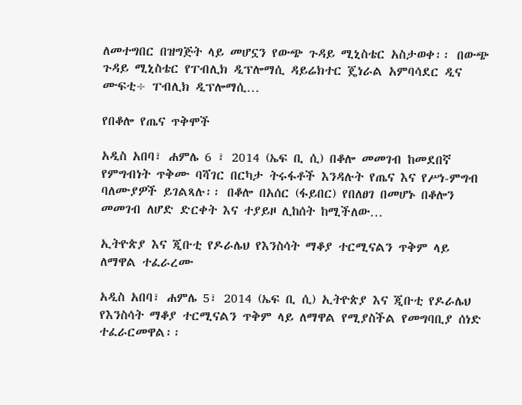ለመተግበር በዝግጅት ላይ መሆኗን የውጭ ጉዳይ ሚኒስቴር አስታወቀ፡፡ በውጭ ጉዳይ ሚኒስቴር የፐብሊክ ዲፕሎማሲ ዳይሬክተር ጄነራል አምባሳደር ዲና ሙፍቲ÷ ፐብሊክ ዲፕሎማሲ…

የበቆሎ የጤና ጥቅሞች

አዲስ አበባ፣ ሐምሌ 6 ፣ 2014 (ኤፍ ቢ ሲ) በቆሎ መመገብ ከመደበኛ የምግብነት ጥቅሙ ባሻገር በርካታ ትሩፋቶች እንዳሉት የጤና እና የሥነ-ምግብ ባለሙያዎች ይገልጻሉ፡፡ በቆሎ በአሰር (ፋይበር) የበለፀገ በመሆኑ በቆሎን መመገብ ለሆድ ድርቀት እና ተያይዞ ሊከሰት ከሚችለው…

ኢትዮጵያ እና ጂቡቲ የዶራሌህ የእንስሳት ማቆያ ተርሚናልን ጥቅም ላይ ለማዋል ተፈራረሙ

አዲስ አበባ፣ ሐምሌ 5፣ 2014 (ኤፍ ቢ ሲ) ኢትዮጵያ እና ጂቡቲ የዶራሌህ የእንስሳት ማቆያ ተርሚናልን ጥቅም ላይ ለማዋል የሚያስችል የመግባቢያ ሰነድ ተፈራርመዋል፡፡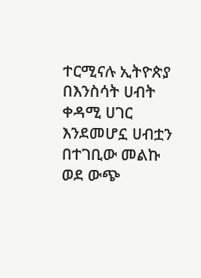ተርሚናሉ ኢትዮጵያ በእንስሳት ሀብት ቀዳሚ ሀገር እንደመሆኗ ሀብቷን በተገቢው መልኩ ወደ ውጭ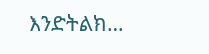እንድትልክ…